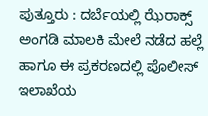ಪುತ್ತೂರು : ದರ್ಬೆಯಲ್ಲಿ ಝೆರಾಕ್ಸ್ ಅಂಗಡಿ ಮಾಲಕಿ ಮೇಲೆ ನಡೆದ ಹಲ್ಲೆ ಹಾಗೂ ಈ ಪ್ರಕರಣದಲ್ಲಿ ಪೊಲೀಸ್ ಇಲಾಖೆಯ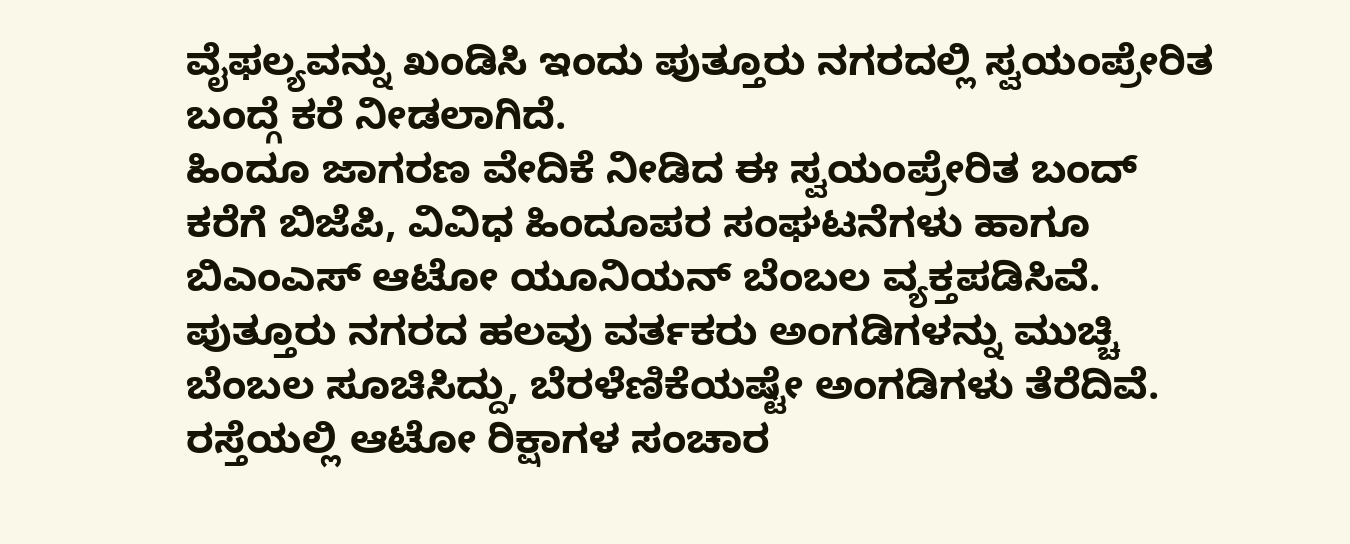ವೈಫಲ್ಯವನ್ನು ಖಂಡಿಸಿ ಇಂದು ಪುತ್ತೂರು ನಗರದಲ್ಲಿ ಸ್ವಯಂಪ್ರೇರಿತ ಬಂದ್ಗೆ ಕರೆ ನೀಡಲಾಗಿದೆ.
ಹಿಂದೂ ಜಾಗರಣ ವೇದಿಕೆ ನೀಡಿದ ಈ ಸ್ವಯಂಪ್ರೇರಿತ ಬಂದ್ ಕರೆಗೆ ಬಿಜೆಪಿ, ವಿವಿಧ ಹಿಂದೂಪರ ಸಂಘಟನೆಗಳು ಹಾಗೂ ಬಿಎಂಎಸ್ ಆಟೋ ಯೂನಿಯನ್ ಬೆಂಬಲ ವ್ಯಕ್ತಪಡಿಸಿವೆ. ಪುತ್ತೂರು ನಗರದ ಹಲವು ವರ್ತಕರು ಅಂಗಡಿಗಳನ್ನು ಮುಚ್ಚಿ ಬೆಂಬಲ ಸೂಚಿಸಿದ್ದು, ಬೆರಳೆಣಿಕೆಯಷ್ಟೇ ಅಂಗಡಿಗಳು ತೆರೆದಿವೆ. ರಸ್ತೆಯಲ್ಲಿ ಆಟೋ ರಿಕ್ಷಾಗಳ ಸಂಚಾರ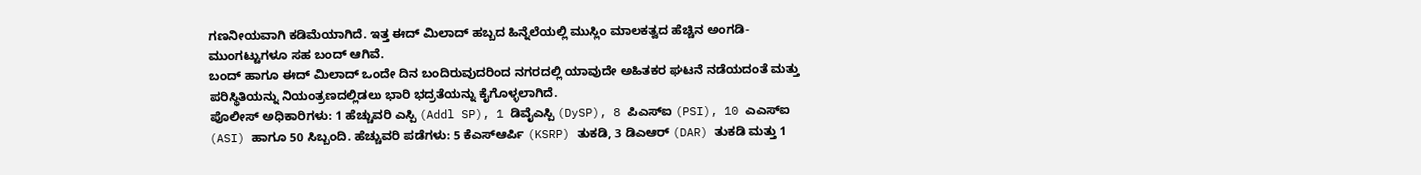ಗಣನೀಯವಾಗಿ ಕಡಿಮೆಯಾಗಿದೆ. ಇತ್ತ ಈದ್ ಮಿಲಾದ್ ಹಬ್ಬದ ಹಿನ್ನೆಲೆಯಲ್ಲಿ ಮುಸ್ಲಿಂ ಮಾಲಕತ್ವದ ಹೆಚ್ಚಿನ ಅಂಗಡಿ-ಮುಂಗಟ್ಟುಗಳೂ ಸಹ ಬಂದ್ ಆಗಿವೆ.
ಬಂದ್ ಹಾಗೂ ಈದ್ ಮಿಲಾದ್ ಒಂದೇ ದಿನ ಬಂದಿರುವುದರಿಂದ ನಗರದಲ್ಲಿ ಯಾವುದೇ ಅಹಿತಕರ ಘಟನೆ ನಡೆಯದಂತೆ ಮತ್ತು ಪರಿಸ್ಥಿತಿಯನ್ನು ನಿಯಂತ್ರಣದಲ್ಲಿಡಲು ಭಾರಿ ಭದ್ರತೆಯನ್ನು ಕೈಗೊಳ್ಳಲಾಗಿದೆ.
ಪೊಲೀಸ್ ಅಧಿಕಾರಿಗಳು: 1 ಹೆಚ್ಚುವರಿ ಎಸ್ಪಿ (Addl SP), 1 ಡಿವೈಎಸ್ಪಿ (DySP), 8 ಪಿಎಸ್ಐ (PSI), 10 ಎಎಸ್ಐ (ASI) ಹಾಗೂ 50 ಸಿಬ್ಬಂದಿ. ಹೆಚ್ಚುವರಿ ಪಡೆಗಳು: 5 ಕೆಎಸ್ಆರ್ಪಿ (KSRP) ತುಕಡಿ, 3 ಡಿಎಆರ್ (DAR) ತುಕಡಿ ಮತ್ತು 1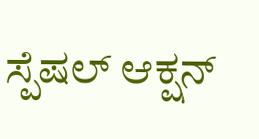ಸ್ಪೆಷಲ್ ಆಕ್ಷನ್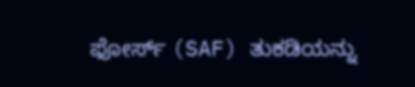ಫೋರ್ಸ್ (SAF) ತುಕಡಿಯನ್ನು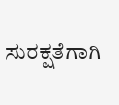ಸುರಕ್ಷತೆಗಾಗಿ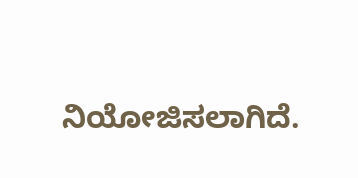ನಿಯೋಜಿಸಲಾಗಿದೆ.